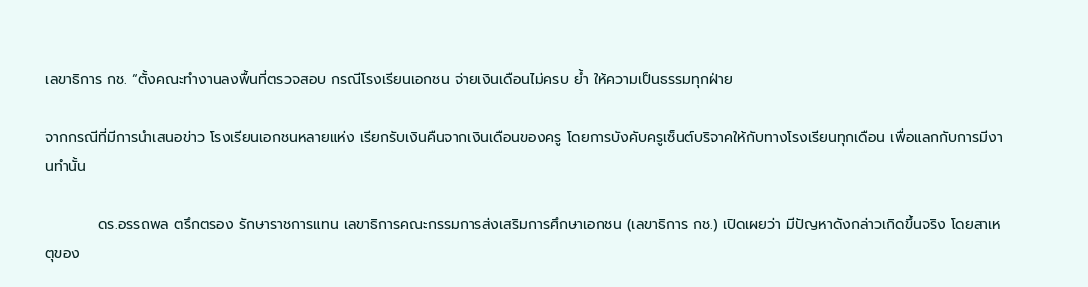เลขาธิการ กช. “ตั้งคณะทำงานลงพื้นที่ตรวจสอบ กรณีโรงเรียนเอกชน จ่ายเงินเดือนไม่ครบ ย้ำ ให้ความเป็นธรรมทุกฝ่าย

จากกรณีที่มีการนำเสนอข่าว โรงเรียนเอกชนหลายแห่ง เรียกรับเงินคืนจากเงินเดือนของครู โดยการบังคับครูเซ็นต์บริจาคให้กับทางโรงเรียนทุกเดือน เพื่อแลกกับการมีงานทำนั้น

          ดร.อรรถพล ตรึกตรอง รักษาราชการแทน เลขาธิการคณะกรรมการส่งเสริมการศึกษาเอกชน (เลขาธิการ กช.) เปิดเผยว่า มีปัญหาดังกล่าวเกิดขึ้นจริง โดยสาเหตุของ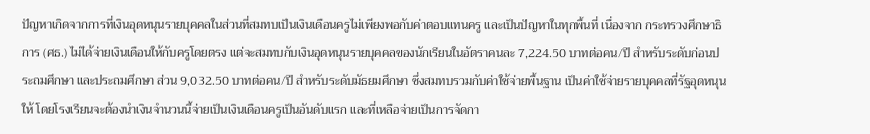ปัญหาเกิดจากการที่เงินอุดหนุนรายบุคคลในส่วนที่สมทบเป็นเงินเดือนครูไม่เพียงพอกับค่าตอบแทนครู และเป็นปัญหาในทุกพื้นที่ เนื่องจาก กระทรวงศึกษาธิการ (ศธ.) ไม่ได้จ่ายเงินเดือนให้กับครูโดยตรง แต่จะสมทบกับเงินอุดหนุนรายบุคคลของนักเรียนในอัตราคนละ 7,224.50 บาทต่อคน/ปี สำหรับระดับก่อนประถมศึกษา และประถมศึกษา ส่วน 9,032.50 บาทต่อคน/ปี สำหรับระดับมัธยมศึกษา ซึ่งสมทบรวมกับค่าใช้จ่ายพื้นฐาน เป็นค่าใช้จ่ายรายบุคคลที่รัฐอุดหนุนให้ โดยโรงเรียนจะต้องนำเงินจำนวนนี้จ่ายเป็นเงินเดือนครูเป็นอันดับแรก และที่เหลือจ่ายเป็นการจัดกา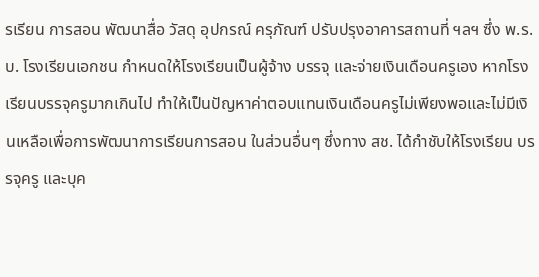รเรียน การสอน พัฒนาสื่อ วัสดุ อุปกรณ์ ครุภัณฑ์ ปรับปรุงอาคารสถานที่ ฯลฯ ซึ่ง พ.ร.บ. โรงเรียนเอกชน กำหนดให้โรงเรียนเป็นผู้จ้าง บรรจุ และจ่ายเงินเดือนครูเอง หากโรงเรียนบรรจุครูมากเกินไป ทำให้เป็นปัญหาค่าตอบแทนเงินเดือนครูไม่เพียงพอและไม่มีเงินเหลือเพื่อการพัฒนาการเรียนการสอน ในส่วนอื่นๆ ซึ่งทาง สช. ได้กำชับให้โรงเรียน บรรจุครู และบุค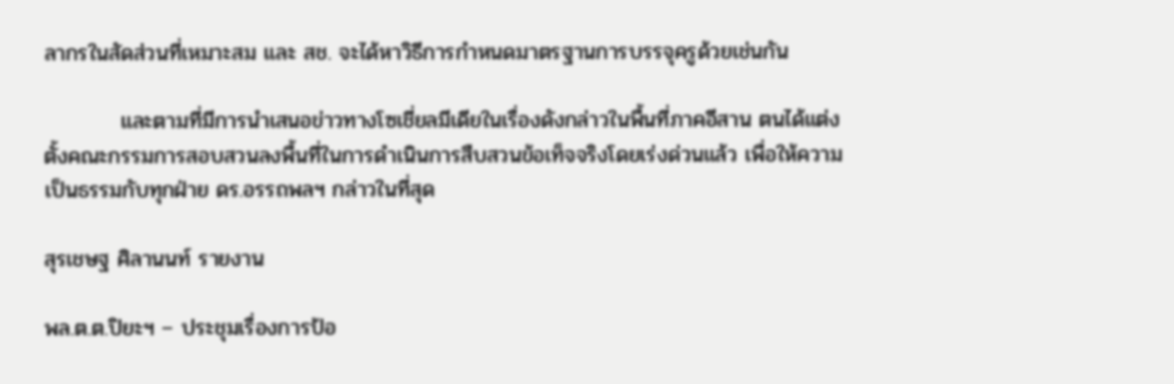ลากรในสัดส่วนที่เหมาะสม และ สช. จะได้หาวิธีการกำหนดมาตรฐานการบรรจุครูด้วยเช่นกัน

          และตามที่มีการนำเสนอข่าวทางโซเชี่ยลมีเดียในเรื่องดังกล่าวในพื้นที่ภาคอีสาน ตนได้แต่งตั้งคณะกรรมการสอบสวนลงพื้นที่ในการดำเนินการสืบสวนข้อเท็จจริงโดยเร่งด่วนแล้ว เพื่อให้ความเป็นธรรมกับทุกฝ่าย ดร.อรรถพลฯ กล่าวในที่สุด

สุรเชษฐ ศิลานนท์ รายงาน

พล.ต.ต.ปิยะฯ – ประชุมเรื่องการป้อ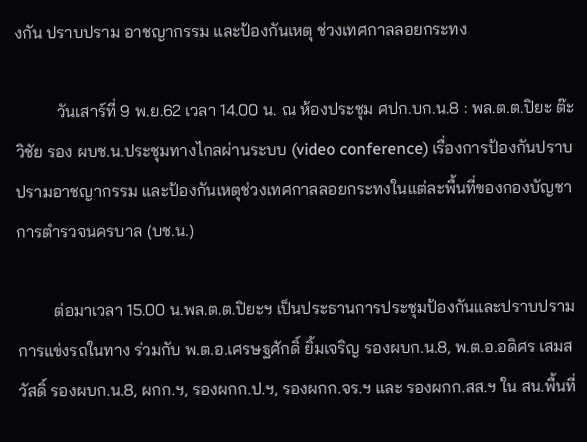งกัน ปราบปราม อาชญากรรม และป้องกันเหตุ ช่วงเทศกาลลอยกระทง

          วันเสาร์ที่ 9 พ.ย.62 เวลา 14.00 น. ณ ห้องประชุม ศปก.บก.น.8 : พล.ต.ต.ปิยะ ต๊ะวิชัย รอง ผบช.น.ประชุมทางไกลผ่านระบบ (video conference) เรื่องการป้องกันปราบปรามอาชญากรรม และป้องกันเหตุช่วงเทศกาลลอยกระทงในแต่ละพื้นที่ของกองบัญชาการตำรวจนครบาล (บช.น.)

         ต่อมาเวลา 15.00 น.พล.ต.ต.ปิยะฯ เป็นประธานการประชุมป้องกันและปราบปรามการแข่งรถในทาง ร่วมกับ พ.ต.อ.เศรษฐศักดิ์ ยิ้มเจริญ รองผบก.น.8, พ.ต.อ.อดิศร เสมสวัสดิ์ รองผบก.น.8, ผกก.ฯ, รองผกก.ป.ฯ, รองผกก.จร.ฯ และ รองผกก.สส.ฯ ใน สน.พื้นที่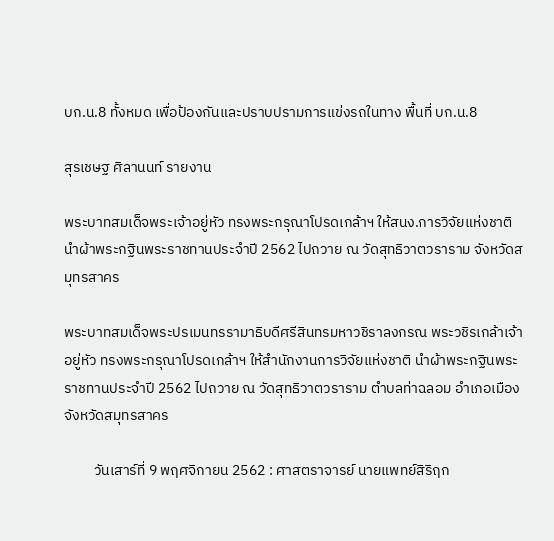บก.น.8 ทั้งหมด เพื่อป้องกันและปราบปรามการแข่งรถในทาง พื้นที่ บก.น.8

สุรเชษฐ ศิลานนท์ รายงาน

พระบาทสมเด็จพระเจ้าอยู่หัว ทรงพระกรุณาโปรดเกล้าฯ ให้สนง.การวิจัยแห่งชาติ นำผ้าพระกฐินพระราชทานประจำปี 2562 ไปถวาย ณ วัดสุทธิวาตวราราม จังหวัดสมุทรสาคร

พระบาทสมเด็จพระปรเมนทรรามาธิบดีศรีสินทรมหาวชิราลงกรณ พระวชิรเกล้าเจ้าอยู่หัว ทรงพระกรุณาโปรดเกล้าฯ ให้สำนักงานการวิจัยแห่งชาติ นำผ้าพระกฐินพระราชทานประจำปี 2562 ไปถวาย ณ วัดสุทธิวาตวราราม ตำบลท่าฉลอม อำเภอเมือง จังหวัดสมุทรสาคร

         วันเสาร์ที่ 9 พฤศจิกายน 2562 : ศาสตราจารย์ นายแพทย์สิริฤก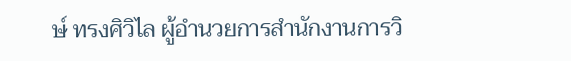ษ์ ทรงศิวิไล ผู้อำนวยการสำนักงานการวิ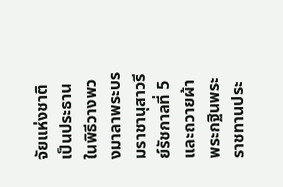จัยแห่งชาติ เป็นประธานในพิธีวางพวงมาลาพระบรมราชานุสาวรีย์รัชกาลที่ 5 และถวายผ้าพระกฐินพระราชทานประ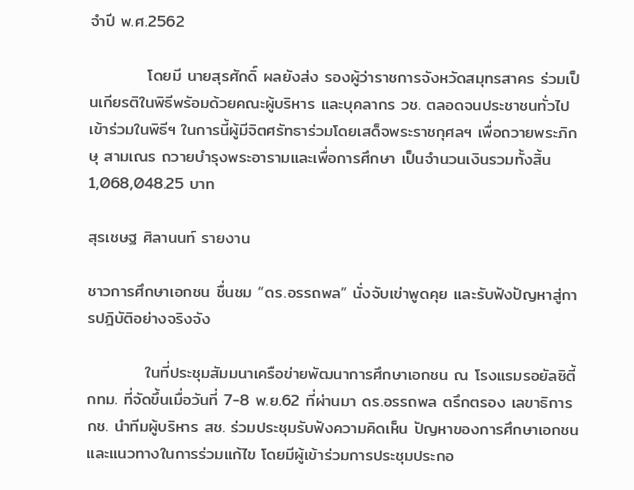จำปี พ.ศ.2562

          โดยมี นายสุรศักดิ์ ผลยังส่ง รองผู้ว่าราชการจังหวัดสมุทรสาคร ร่วมเป็นเกียรติในพิธีพรัอมด้วยคณะผู้บริหาร และบุคลากร วช. ตลอดจนประชาชนทั่วไปเข้าร่วมในพิธีฯ ในการนี้ผู้มีจิตศรัทธาร่วมโดยเสด็จพระราชกุศลฯ เพื่อถวายพระภิกษุ สามเณร ถวายบำรุงพระอารามและเพื่อการศึกษา เป็นจำนวนเงินรวมทั้งสิ้น   1,068,048.25 บาท

สุรเชษฐ ศิลานนท์ รายงาน

ชาวการศึกษาเอกชน ชื่นชม “ดร.อรรถพล” นั่งจับเข่าพูดคุย และรับฟังปัญหาสู่การปฎิบัติอย่างจริงจัง

          ในที่ประชุมสัมมนาเครือข่ายพัฒนาการศึกษาเอกชน ณ โรงแรมรอยัลซิตี้ กทม. ที่จัดขึ้นเมื่อวันที่ 7-8 พ.ย.62 ที่ผ่านมา ดร.อรรถพล ตรึกตรอง เลขาธิการ กช. นำทีมผู้บริหาร สช. ร่วมประชุมรับฟังความคิดเห็น ปัญหาของการศึกษาเอกชน และแนวทางในการร่วมแก้ไข โดยมีผู้เข้าร่วมการประชุมประกอ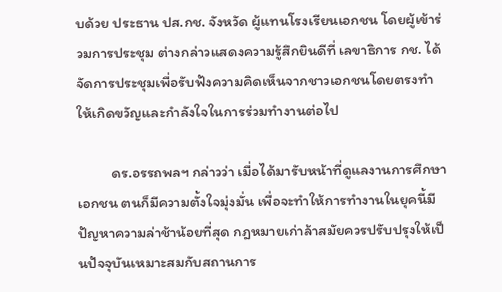บด้วย ประธาน ปส.กช. จังหวัด ผู้แทนโรงเรียนเอกชน โดยผู้เข้าร่วมการประชุม ต่างกล่าวแสดงความรู้สึกยินดีที่ เลขาธิการ กช. ได้จัดการประชุมเพื่อรับฟังความคิดเห็นจากชาวเอกชนโดยตรงทำให้เกิดขวัญและกำลังใจในการร่วมทำงานต่อไป

          ดร.อรรถพลฯ กล่าวว่า เมื่อได้มารับหน้าที่ดูแลงานการศึกษาเอกชน ตนก็มีความตั้งใจมุ่งมั่น เพื่อจะทำให้การทำงานในยุคนี้มีปัญหาความล่าช้าน้อยที่สุด กฎหมายเก่าล้าสมัยควรปรับปรุงให้เป็นปัจจุบันเหมาะสมกับสถานการ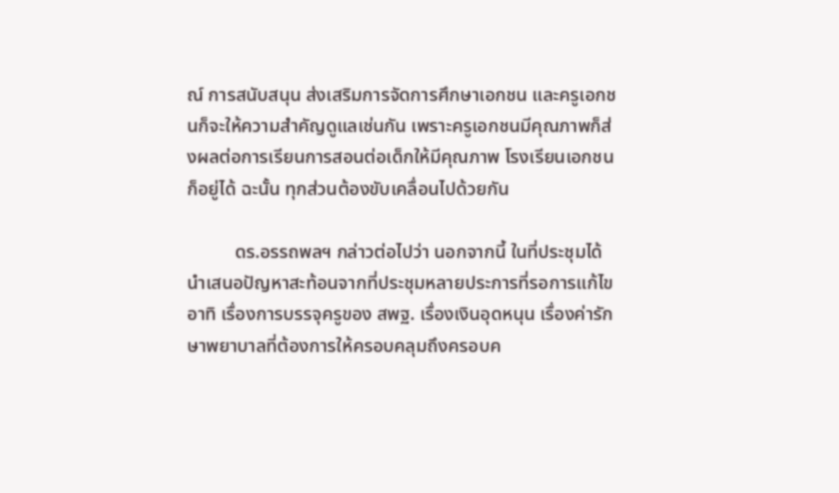ณ์ การสนับสนุน ส่งเสริมการจัดการศึกษาเอกชน และครูเอกชนก็จะให้ความสำคัญดูแลเช่นกัน เพราะครูเอกชนมีคุณภาพก็ส่งผลต่อการเรียนการสอนต่อเด็กให้มีคุณภาพ โรงเรียนเอกชนก็อยู่ได้ ฉะนั้น ทุกส่วนต้องขับเคลื่อนไปด้วยกัน

          ดร.อรรถพลฯ กล่าวต่อไปว่า นอกจากนี้ ในที่ประชุมได้นำเสนอปัญหาสะท้อนจากที่ประชุมหลายประการที่รอการแก้ไข อาทิ เรื่องการบรรจุครูของ สพฐ. เรื่องเงินอุดหนุน เรื่องค่ารักษาพยาบาลที่ต้องการให้ครอบคลุมถึงครอบค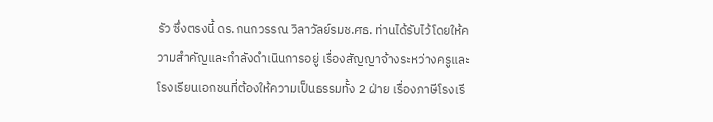รัว ซึ่งตรงนี้ ดร.กนกวรรณ วิลาวัลย์รมช.ศธ. ท่านได้รับไว้โดยให้ความสำคัญและกำลังดำเนินการอยู่ เรื่องสัญญาจ้างระหว่างครูและโรงเรียนเอกชนที่ต้องให้ความเป็นธรรมทั้ง 2 ฝ่าย เรื่องภาษีโรงเรี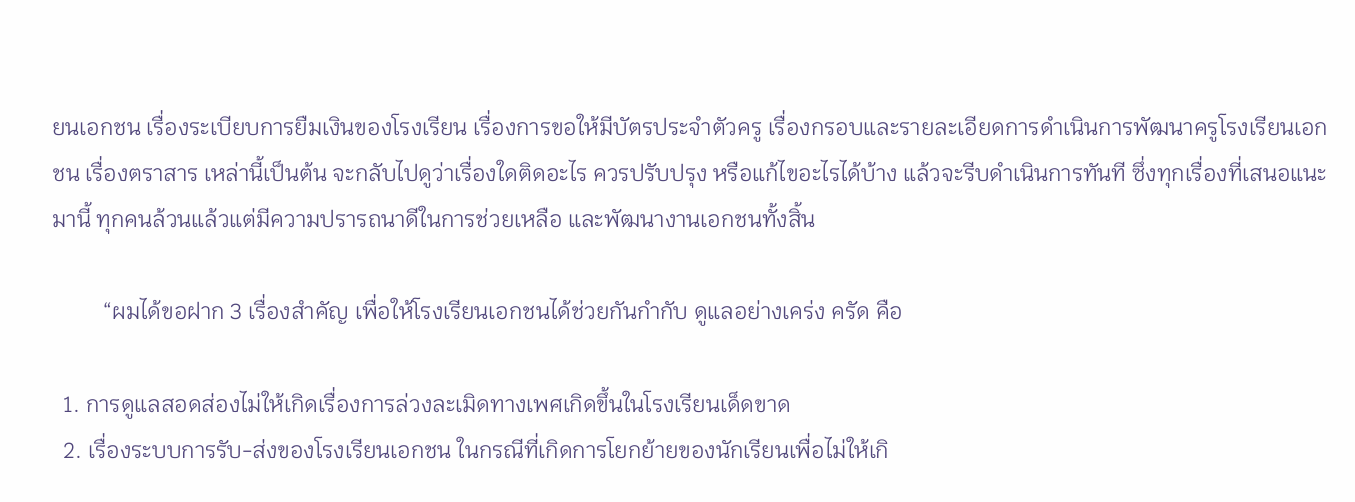ยนเอกชน เรื่องระเบียบการยืมเงินของโรงเรียน เรื่องการขอให้มีบัตรประจำตัวครู เรื่องกรอบและรายละเอียดการดำเนินการพัฒนาครูโรงเรียนเอกชน เรื่องตราสาร เหล่านี้เป็นต้น จะกลับไปดูว่าเรื่องใดติดอะไร ควรปรับปรุง หรือแก้ไขอะไรได้บ้าง แล้วจะรีบดำเนินการทันที ซึ่งทุกเรื่องที่เสนอแนะมานี้ ทุกคนล้วนแล้วแต่มีความปรารถนาดีในการช่วยเหลือ และพัฒนางานเอกชนทั้งสิ้น

         “ผมได้ขอฝาก 3 เรื่องสำคัญ เพื่อให้โรงเรียนเอกชนได้ช่วยกันกำกับ ดูแลอย่างเคร่ง ครัด คือ

  1. การดูแลสอดส่องไม่ให้เกิดเรื่องการล่วงละเมิดทางเพศเกิดขึ้นในโรงเรียนเด็ดขาด
  2. เรื่องระบบการรับ-ส่งของโรงเรียนเอกชน ในกรณีที่เกิดการโยกย้ายของนักเรียนเพื่อไม่ให้เกิ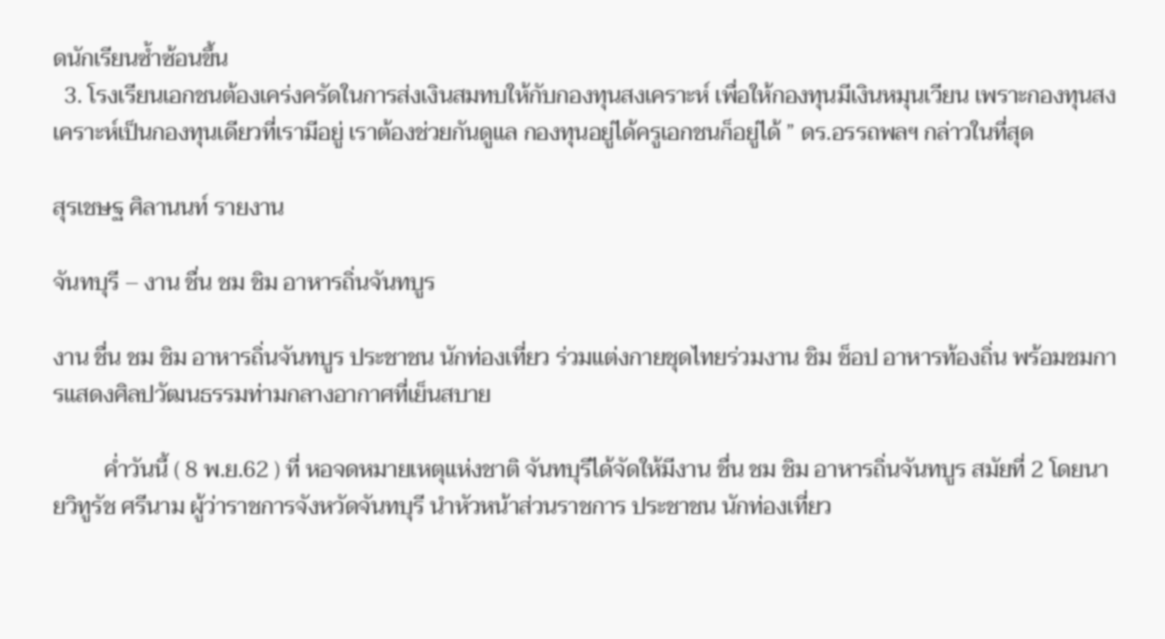ดนักเรียนซ้ำซ้อนขึ้น
  3. โรงเรียนเอกชนต้องเคร่งครัดในการส่งเงินสมทบให้กับกองทุนสงเคราะห์ เพื่อให้กองทุนมีเงินหมุนเวียน เพราะกองทุนสงเคราะห์เป็นกองทุนเดียวที่เรามีอยู่ เราต้องช่วยกันดูแล กองทุนอยู่ได้ครูเอกชนก็อยู่ได้ ” ดร.อรรถพลฯ กล่าวในที่สุด

สุรเชษฐ ศิลานนท์ รายงาน

จันทบุรี – งาน ชื่น ชม ชิม อาหารถิ่นจันทบูร

งาน ชื่น ชม ชิม อาหารถิ่นจันทบูร ประชาชน นักท่องเที่ยว ร่วมแต่งกายชุดไทยร่วมงาน ชิม ช็อป อาหารท้องถิ่น พร้อมชมการแสดงศิลปวัฒนธรรมท่ามกลางอากาศที่เย็นสบาย

         ค่ำวันนี้ ( 8 พ.ย.62 ) ที่ หอจดหมายเหตุแห่งชาติ จันทบุรีได้จัดให้มีงาน ชื่น ชม ชิม อาหารถิ่นจันทบูร สมัยที่ 2 โดยนายวิทูรัช ศรีนาม ผู้ว่าราชการจังหวัดจันทบุรี นำหัวหน้าส่วนราชการ ประชาชน นักท่องเที่ยว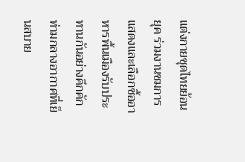แต่งกายชุดไทยย้อนยุค ร่วมงานชมการแสดงและเลือกซื้ออาหารพื้นเมืองรับประทานกันอย่างคึกคัก ท่ามกลางอากาศที่เย็นสบาย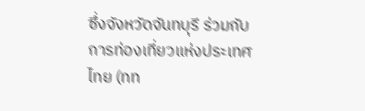ซึ่งจังหวัดจันทบุรี ร่วมกับการท่องเที่ยวแห่งประเทศไทย (ทท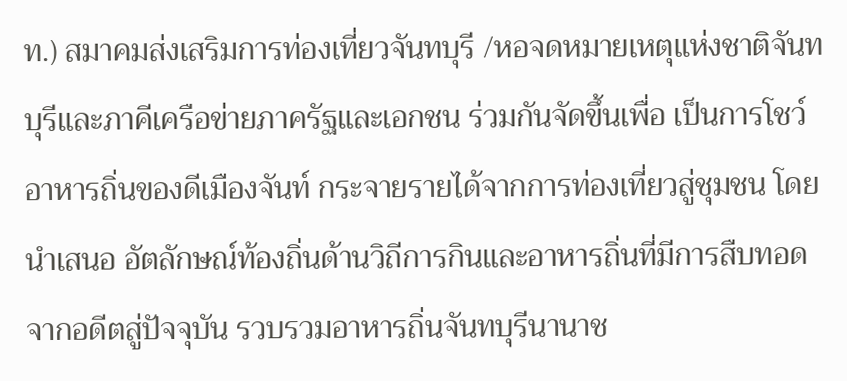ท.) สมาคมส่งเสริมการท่องเที่ยวจันทบุรี /หอจดหมายเหตุแห่งชาติจันทบุรีและภาคีเครือข่ายภาครัฐและเอกชน ร่วมกันจัดขึ้นเพื่อ เป็นการโชว์อาหารถิ่นของดีเมืองจันท์ กระจายรายได้จากการท่องเที่ยวสู่ชุมชน โดยนำเสนอ อัตลักษณ์ท้องถิ่นด้านวิถีการกินและอาหารถิ่นที่มีการสืบทอด จากอดีตสู่ปัจจุบัน รวบรวมอาหารถิ่นจันทบุรีนานาช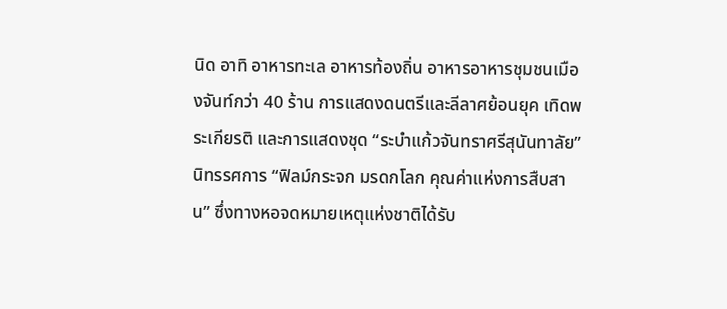นิด อาทิ อาหารทะเล อาหารท้องถิ่น อาหารอาหารชุมชนเมืองจันท์กว่า 40 ร้าน การแสดงดนตรีและลีลาศย้อนยุค เทิดพระเกียรติ และการแสดงชุด “ระบำแก้วจันทราศรีสุนันทาลัย” นิทรรศการ “ฟิลม์กระจก มรดกโลก คุณค่าแห่งการสืบสาน” ซึ่งทางหอจดหมายเหตุแห่งชาติได้รับ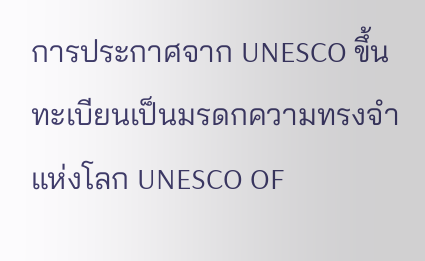การประกาศจาก UNESCO ขึ้นทะเบียนเป็นมรดกความทรงจำแห่งโลก UNESCO OF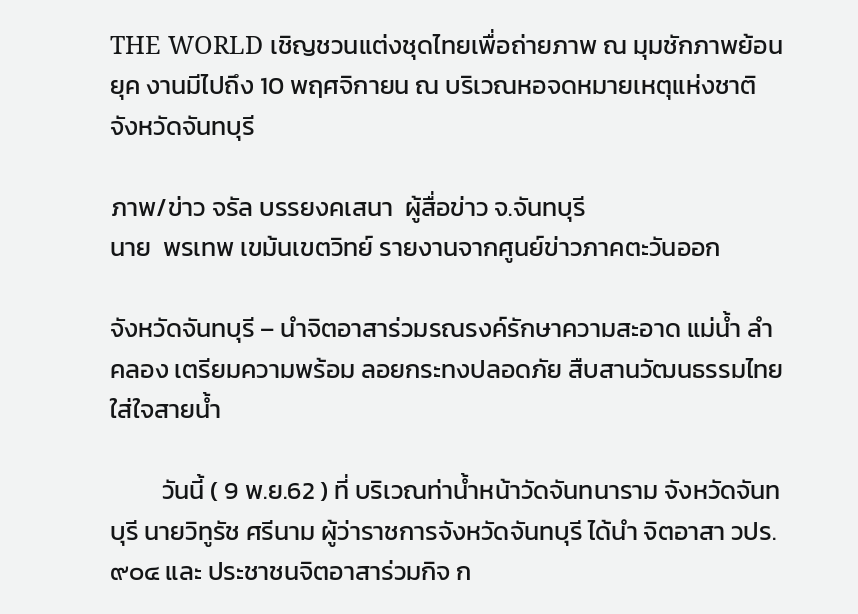THE WORLD เชิญชวนแต่งชุดไทยเพื่อถ่ายภาพ ณ มุมชักภาพย้อนยุค งานมีไปถึง 10 พฤศจิกายน ณ บริเวณหอจดหมายเหตุแห่งชาติ จังหวัดจันทบุรี

ภาพ/ข่าว จรัล บรรยงคเสนา  ผู้สื่อข่าว จ.จันทบุรี
นาย  พรเทพ เขม้นเขตวิทย์ รายงานจากศูนย์ข่าวภาคตะวันออก

จังหวัดจันทบุรี – นำจิตอาสาร่วมรณรงค์รักษาความสะอาด แม่น้ำ ลำคลอง เตรียมความพร้อม ลอยกระทงปลอดภัย สืบสานวัฒนธรรมไทย ใส่ใจสายน้ำ

         วันนี้ ( 9 พ.ย.62 ) ที่ บริเวณท่าน้ำหน้าวัดจันทนาราม จังหวัดจันทบุรี นายวิทูรัช ศรีนาม ผู้ว่าราชการจังหวัดจันทบุรี ได้นำ จิตอาสา วปร.๙๐๔ และ ประชาชนจิตอาสาร่วมกิจ ก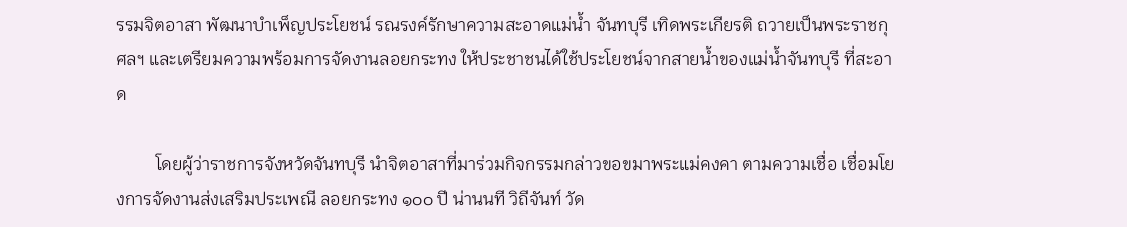รรมจิตอาสา พัฒนาบำเพ็ญประโยชน์ รณรงค์รักษาความสะอาดแม่น้ำ จันทบุรี เทิดพระเกียรติ ถวายเป็นพระราชกุศลฯ และเตรียมความพร้อมการจัดงานลอยกระทง ให้ประชาชนได้ใช้ประโยชน์จากสายน้ำของแม่น้ำจันทบุรี ที่สะอาด

         โดยผู้ว่าราชการจังหวัดจันทบุรี นำจิตอาสาที่มาร่วมกิจกรรมกล่าวขอขมาพระแม่คงคา ตามความเชื่อ เชื่อมโยงการจัดงานส่งเสริมประเพณี ลอยกระทง ๑๐๐ ปี น่านนที วิถีจันท์ วัด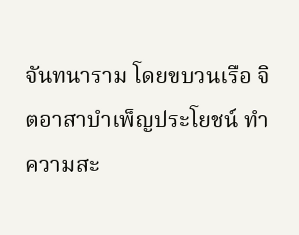จันทนาราม โดยขบวนเรือ จิตอาสาบำเพ็ญประโยชน์ ทำความสะ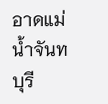อาดแม่น้ำจันทบุรี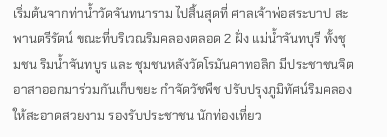เริ่มต้นจากท่าน้ำวัดจันทนาราม ไปสิ้นสุดที่ ศาลเจ้าพ่อสระบาป สะพานตรีรัตน์ ขณะที่บริเวณริมคลองตลอด 2 ฝั่ง แม่น้ำจันทบุรี ทั้งชุมชน ริมน้ำจันทบูร และ ชุมชนหลังวัดโรมันคาทอลิก มีประชาชนจิตอาสาออกมาร่วมกันเก็บขยะ กำจัดวัชพืช ปรับปรุงภูมิทัศน์ริมคลองให้สะอาดสวยงาม รองรับประชาชน นักท่องเที่ยว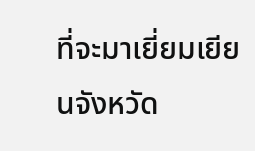ที่จะมาเยี่ยมเยียนจังหวัด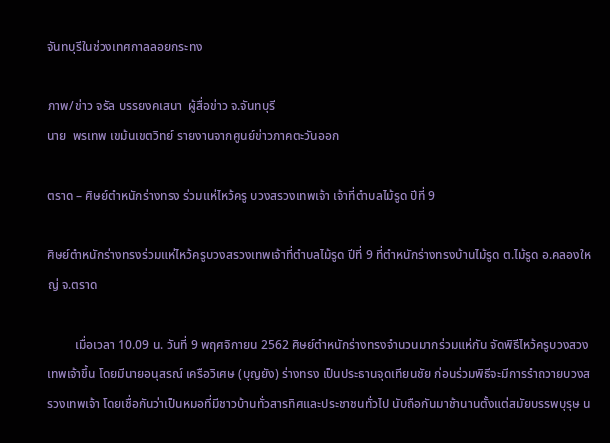จันทบุรีในช่วงเทศกาลลอยกระทง

ภาพ/ข่าว จรัล บรรยงคเสนา  ผู้สื่อข่าว จ.จันทบุรี
นาย  พรเทพ เขม้นเขตวิทย์ รายงานจากศูนย์ข่าวภาคตะวันออก

ตราด – ศิษย์ตำหนักร่างทรง ร่วมแห่ไหว้ครู บวงสรวงเทพเจ้า เจ้าที่ตำบลไม้รูด ปีที่ 9

ศิษย์ตำหนักร่างทรงร่วมแห่ไหว้ครูบวงสรวงเทพเจ้าที่ตำบลไม้รูด ปีที่ 9 ที่ตำหนักร่างทรงบ้านไม้รูด ต.ไม้รูด อ.คลองใหญ่ จ.ตราด

         เมื่อเวลา 10.09 น. วันที่ 9 พฤศจิกายน 2562 ศิษย์ตำหนักร่างทรงจำนวนมากร่วมแห่กัน จัดพิธีไหว้ครูบวงสวงเทพเจ้าขึ้น โดยมีนายอนุสรณ์ เครือวิเศษ (บุญยัง) ร่างทรง เป็นประธานจุดเทียนชัย ก่อนร่วมพิธีจะมีการรําถวายบวงสรวงเทพเจ้า โดยเชื่อกันว่าเป็นหมอที่มีชาวบ้านทั่วสารทิศและประชาชนทั่วไป นับถือกันมาช้านานตั้งแต่สมัยบรรพบุรุษ น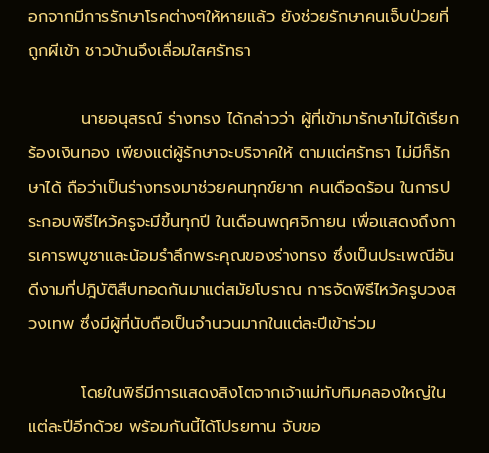อกจากมีการรักษาโรคต่างๆให้หายแล้ว ยังช่วยรักษาคนเจ็บป่วยที่ถูกผีเข้า ชาวบ้านจึงเลื่อมใสศรัทธา

         นายอนุสรณ์ ร่างทรง ได้กล่าวว่า ผู้ที่เข้ามารักษาไม่ได้เรียกร้องเงินทอง เพียงแต่ผู้รักษาจะบริจาคให้ ตามแต่ศรัทธา ไม่มีก็รักษาได้ ถือว่าเป็นร่างทรงมาช่วยคนทุกข์ยาก คนเดือดร้อน ในการประกอบพิธีไหว้ครูจะมีขึ้นทุกปี ในเดือนพฤศจิกายน เพื่อแสดงถึงการเคารพบูชาและน้อมรําลึกพระคุณของร่างทรง ซึ่งเป็นประเพณีอันดีงามที่ปฎิบัติสืบทอดกันมาแต่สมัยโบราณ การจัดพิธีไหว้ครูบวงสวงเทพ ซึ่งมีผู้ที่นับถือเป็นจํานวนมากในแต่ละปีเข้าร่วม

         โดยในพิธีมีการแสดงสิงโตจากเจ้าแม่ทับทิมคลองใหญ่ในแต่ละปีอีกด้วย พร้อมกันนี้ได้โปรยทาน จับขอ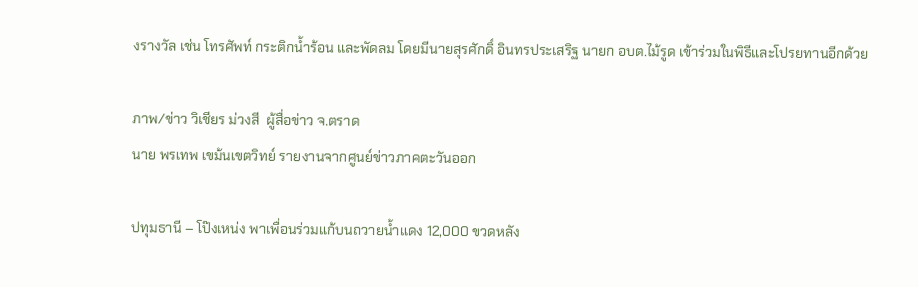งรางวัล เช่น โทรศัพท์ กระติกน้ำร้อน และพัดลม โดยมีนายสุรศักดิ์ อินทรประเสริฐ นายก อบต.ไม้รูด เข้าร่วมในพิธีและโปรยทานอีกด้วย

ภาพ/ข่าว วิเชียร ม่วงสี  ผู้สื่อข่าว จ.ตราด
นาย พรเทพ เขม้นเขตวิทย์ รายงานจากศูนย์ข่าวภาคตะวันออก

ปทุมธานี – โป๊งเหน่ง พาเพื่อนร่วมแก้บนถวายน้ำแดง 12,000 ขวดหลัง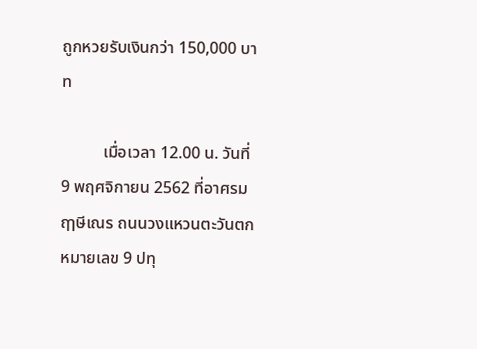ถูกหวยรับเงินกว่า 150,000 บาท

          เมื่อเวลา 12.00 น. วันที่ 9 พฤศจิกายน 2562 ที่อาศรมฤๅษีเณร ถนนวงแหวนตะวันตกหมายเลข 9 ปทุ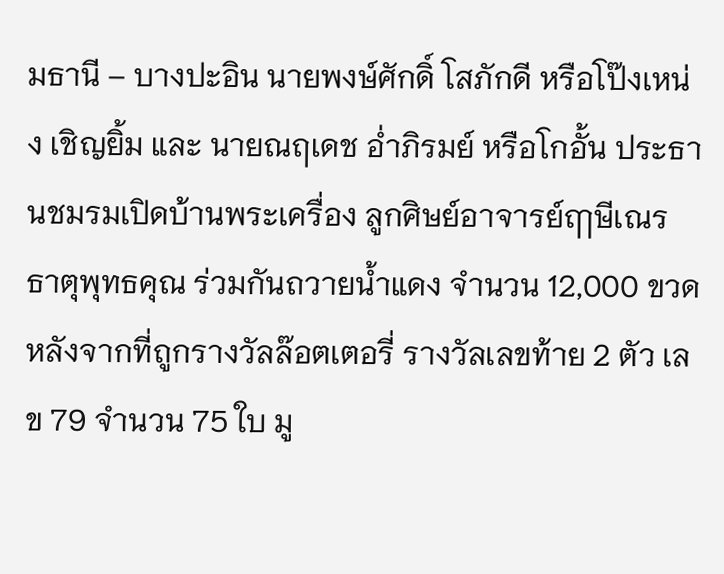มธานี – บางปะอิน นายพงษ์ศักดิ์ โสภักดี หรือโป๊งเหน่ง เชิญยิ้ม และ นายณฤเดช อ่ำภิรมย์ หรือโกอั้น ประธานชมรมเปิดบ้านพระเครื่อง ลูกศิษย์อาจารย์ฤๅษีเณร ธาตุพุทธคุณ ร่วมกันถวายน้ำแดง จำนวน 12,000 ขวด หลังจากที่ถูกรางวัลล๊อตเตอรี่ รางวัลเลขท้าย 2 ตัว เลข 79 จำนวน 75 ใบ มู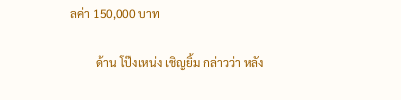ลค่า 150,000 บาท

         ด้าน โป๊งเหน่ง เชิญยิ้ม กล่าวว่า หลัง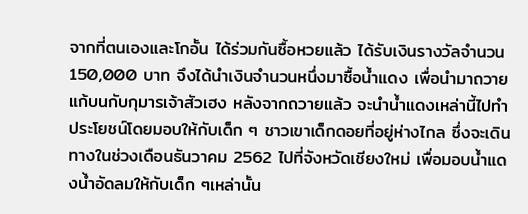จากที่ตนเองและโกอั้น ได้ร่วมกันซื้อหวยแล้ว ได้รับเงินรางวัลจำนวน 150,000 บาท จึงได้นำเงินจำนวนหนึ่งมาซื้อน้ำแดง เพื่อนำมาถวายแก้บนกับกุมารเจ้าสัวเฮง หลังจากถวายแล้ว จะนำน้ำแดงเหล่านี้ไปทำประโยชน์โดยมอบให้กับเด็ก ๆ ชาวเขาเด็กดอยที่อยู่ห่างไกล ซึ่งจะเดินทางในช่วงเดือนธันวาคม 2562 ไปที่จังหวัดเชียงใหม่ เพื่อมอบน้ำแดงน้ำอัดลมให้กับเด็ก ๆเหล่านั้น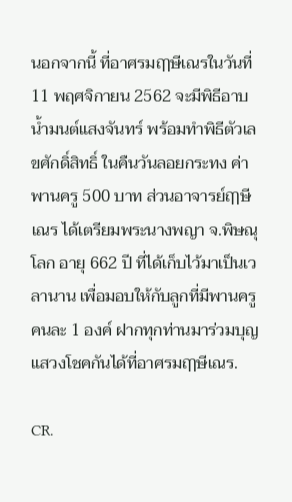นอกจากนี้ ที่อาศรมฤๅษีเณรในวันที่ 11 พฤศจิกายน 2562 จะมีพิธีอาบน้ำมนต์แสงจันทร์ พร้อมทำพิธีตัวเลขศักดิ์สิทธิ์ ในคืนวันลอยกระทง ค่าพานครู 500 บาท ส่วนอาจารย์ฤๅษีเณร ได้เตรียมพระนางพญา จ.พิษณุโลก อายุ 662 ปี ที่ได้เก็บไว้มาเป็นเวลานาน เพื่อมอบให้กับลูกที่มีพานครู คนละ 1 องค์ ฝากทุกท่านมาร่วมบุญแสวงโชคกันได้ที่อาศรมฤๅษีเณร.

CR.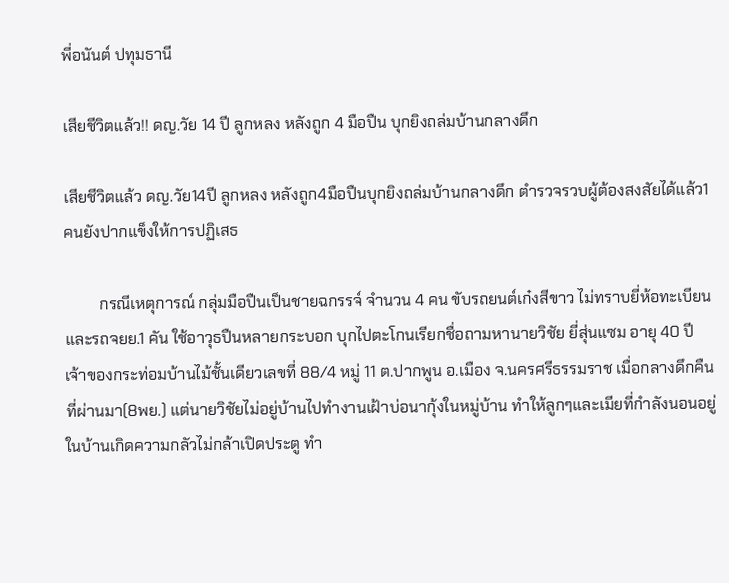พี่อนันต์ ปทุมธานี

เสียชีวิตแล้ว!! ดญ.วัย 14 ปี ลูกหลง หลังถูก 4 มือปืน บุกยิงถล่มบ้านกลางดึก

เสียชีวิตแล้ว ดญ.วัย14ปี ลูกหลง หลังถูก4มือปืนบุกยิงถล่มบ้านกลางดึก ตำรวจรวบผู้ต้องสงสัยได้แล้ว1คนยังปากแข็งให้การปฏิเสธ

         กรณีเหตุการณ์ กลุ่มมือปืนเป็นชายฉกรรจ์ จำนวน 4 คน ขับรถยนต์เก๋งสีขาว ไม่ทราบยี่ห้อทะเบียน และรถจยย.1 คัน ใช้อาวุธปืนหลายกระบอก บุกไปตะโกนเรียกชื่อถามหานายวิชัย ยี่สุ่นแซม อายุ 40 ปี เจ้าของกระท่อมบ้านไม้ชั้นเดียวเลขที่ 88/4 หมู่ 11 ต.ปากพูน อ.เมือง จ.นครศรีธรรมราช เมื่อกลางดึกคืนที่ผ่านมา(8พย.) แต่นายวิชัยไม่อยู่บ้านไปทำงานเฝ้าบ่อนากุ้งในหมู่บ้าน ทำให้ลูกๆและเมียที่กำลังนอนอยู่ในบ้านเกิดความกลัวไม่กล้าเปิดประตู ทำ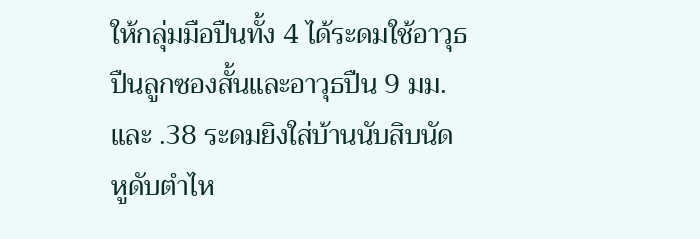ให้กลุ่มมือปืนทั้ง 4 ได้ระดมใช้อาวุธปืนลูกซองสั้นและอาวุธปืน 9 มม. และ .38 ระดมยิงใส่บ้านนับสิบนัด หูดับตำไห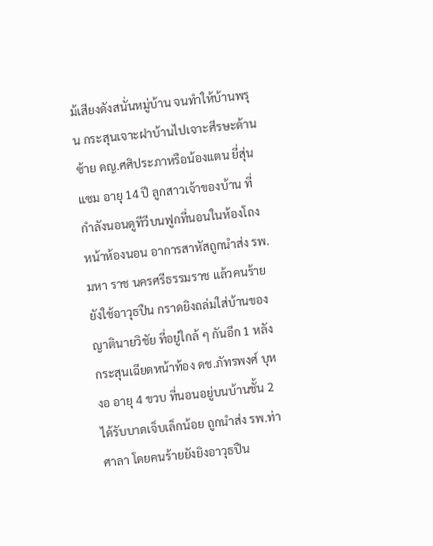ม้เสียงดังสนั่นหมู่บ้าน จนทำให้บ้านพรุน กระสุนเจาะฝาบ้านไปเจาะศีรษะด้านซ้าย ดญ.ศศิประภาหรือน้องแตน ยี่สุ่นแซม อายุ 14 ปี ลูกสาวเจ้าของบ้าน ที่กำลังนอนดูทีวีบนฟูกที่นอนในห้องโถงหน้าห้องนอน อาการสาหัสถูกนำส่ง รพ. มหา ราช นครศรีธรรมราช แล้วคนร้ายยังใช้อาวุธปืน กราดยิงถล่มใส่บ้านของญาตินายวิชัย ที่อยู่ใกล้ ๆ กันอีก 1 หลัง กระสุนเฉียดหน้าท้อง ดช.ภัทรพงศ์ บุหงอ อายุ 4 ขวบ ที่นอนอยู่บนบ้านชั้น 2 ได้รับบาดเจ็บเล็กน้อย ถูกนำส่ง รพ.ท่าศาลา โดยคนร้ายยังยิงอาวุธปืน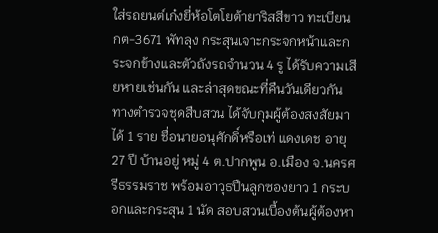ใส่รถยนต์เก๋งยี่ห้อโตโยต้ายาริสสีขาว ทะเบียน กต-3671 พัทลุง กระสุนเจาะกระจกหน้าและกระจกข้างและตัวถังรถจำนวน 4 รู ได้รับความเสียหายเช่นกัน และล่าสุดขณะที่คืนวันเดียวกัน ทางตำรวจชุดสืบสวน ได้จับกุมผู้ต้องสงสัยมาได้ 1 ราย ชื่อนายอนุศักดิ์หรือเท่ แดงเดช อายุ 27 ปี บ้านอยู่ หมู่ 4 ต.ปากพูน อ.เมือง จ.นครศรีธรรมราช พร้อมอาวุธปืนลูกซองยาว 1 กระบอกและกระสุน 1 นัด สอบสวนเบื้องต้นผู้ต้องหา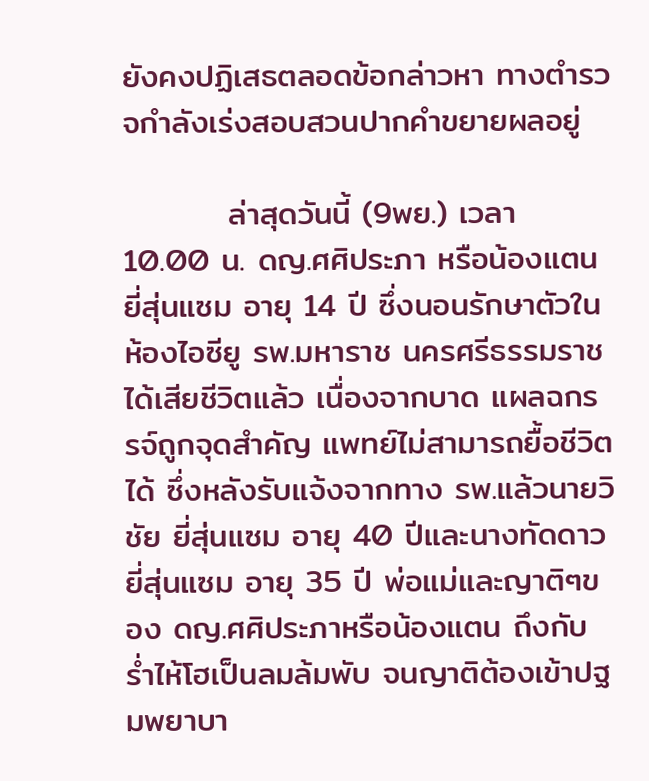ยังคงปฏิเสธตลอดข้อกล่าวหา ทางตำรวจกำลังเร่งสอบสวนปากคำขยายผลอยู่

         ล่าสุดวันนี้ (9พย.) เวลา 10.00 น. ดญ.ศศิประภา หรือน้องแตน ยี่สุ่นแซม อายุ 14 ปี ซึ่งนอนรักษาตัวในห้องไอซียู รพ.มหาราช นครศรีธรรมราช ได้เสียชีวิตแล้ว เนื่องจากบาด แผลฉกรรจ์ถูกจุดสำคัญ แพทย์ไม่สามารถยื้อชีวิตได้ ซึ่งหลังรับแจ้งจากทาง รพ.แล้วนายวิชัย ยี่สุ่นแซม อายุ 40 ปีและนางทัดดาว ยี่สุ่นแซม อายุ 35 ปี พ่อแม่และญาติๆของ ดญ.ศศิประภาหรือน้องแตน ถึงกับร่ำไห้โฮเป็นลมล้มพับ จนญาติต้องเข้าปฐมพยาบา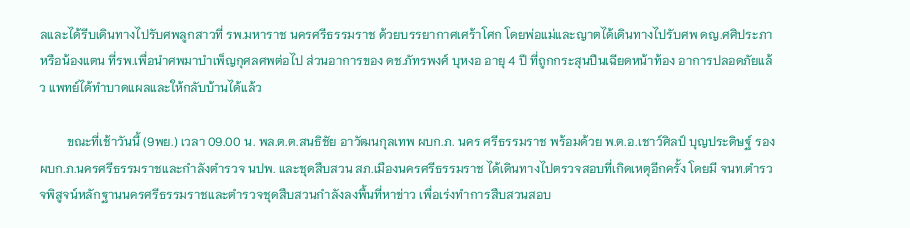ลและได้รีบเดินทางไปรับศพลูกสาวที่ รพ.มหาราช นครศรีธรรมราช ด้วยบรรยากาศเศร้าโศก โดยพ่อแม่และญาตได้เดินทางไปรับศพ ดญ.ศศิประภา หรือน้องแตน ที่รพ.เพื่อนำศพมาบำเพ็ญกุศลศพต่อไป ส่วนอาการของ ดช.ภัทรพงศ์ บุหงอ อายุ 4 ปี ที่ถูกกระสุนปืนเฉียดหน้าท้อง อาการปลอดภัยแล้ว แพทย์ได้ทำบาดแผลและให้กลับบ้านได้แล้ว

         ขณะที่เช้าวันนี้ (9พย.) เวลา 09.00 น. พล.ต.ต.สนธิชัย อาวัฒนกุลเทพ ผบก.ภ. นคร ศรีธรรมราช พร้อมด้วย พ.ต.อ.เชาว์ศิลป์ บุญประดิษฐ์ รอง ผบก.ภ.นครศรีธรรมราชและกำลังตำรวจ นปพ. และชุดสืบสวน สภ.เมืองนครศรีธรรมราช ได้เดินทางไปตรวจสอบที่เกิดเหตุอีกครั้ง โดยมี จนท.ตำรวจพิสูจน์หลักฐานนครศรีธรรมราชและตำรวจชุดสืบสวนกำลังลงพื้นที่หาข่าว เพื่อเร่งทำการสืบสวนสอบ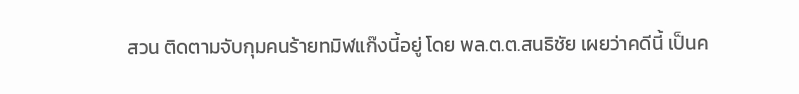สวน ติดตามจับกุมคนร้ายทมิฬแก๊งนี้อยู่ โดย พล.ต.ต.สนธิชัย เผยว่าคดีนี้ เป็นค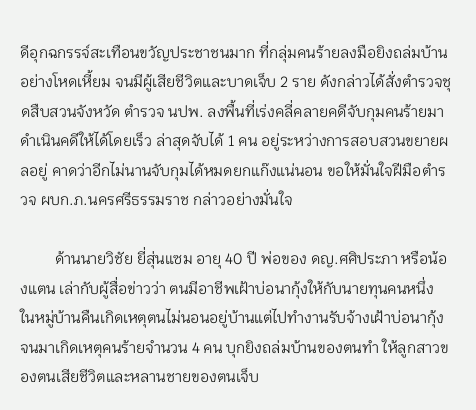ดีอุกฉกรรจ์สะเทือนขวัญประชาชนมาก ที่กลุ่มคนร้ายลงมือยิงถล่มบ้านอย่างโหดเหี้ยม จนมีผู้เสียชีวิตและบาดเจ็บ 2 ราย ดังกล่าวได้สั่งตำรวจชุดสืบสวนจังหวัด ตำรวจ นปพ. ลงพื้นที่เร่งคลี่คลายคดีจับกุมคนร้ายมาดำเนินคดีให้ได้โดยเร็ว ล่าสุดจับได้ 1 คน อยู่ระหว่างการสอบสวนขยายผลอยู่ คาดว่าอีกไม่นานจับกุมได้หมดยกแก๊งแน่นอน ขอให้มั่นใจฝีมือตำรวจ ผบก.ภ.นครศรีธรรมราช กล่าวอย่างมั่นใจ

         ด้านนายวิชัย ยี่สุ่นแซม อายุ 40 ปี พ่อของ ดญ.ศศิประภา หรือน้องแตน เล่ากับผู้สื่อข่าวว่า ตนมีอาชีพเฝ้าบ่อนากุ้งให้กับนายทุนคนหนึ่ง ในหมู่บ้านคืนเกิดเหตุตนไม่นอนอยู่บ้านแต่ไปทำงานรับจ้างเฝ้าบ่อนากุ้ง จนมาเกิดเหตุคนร้ายจำนวน 4 คน บุกยิงถล่มบ้านของตนทำ ให้ลูกสาวของตนเสียชีวิตและหลานชายของตนเจ็บ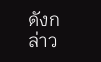ดังกล่าว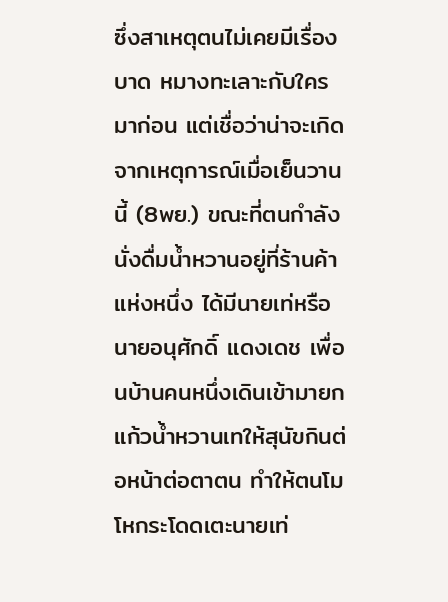ซึ่งสาเหตุตนไม่เคยมีเรื่องบาด หมางทะเลาะกับใครมาก่อน แต่เชื่อว่าน่าจะเกิดจากเหตุการณ์เมื่อเย็นวานนี้ (8พย.) ขณะที่ตนกำลังนั่งดื่มน้ำหวานอยู่ที่ร้านค้าแห่งหนึ่ง ได้มีนายเท่หรือนายอนุศักดิ์ แดงเดช เพื่อนบ้านคนหนึ่งเดินเข้ามายกแก้วน้ำหวานเทให้สุนัขกินต่อหน้าต่อตาตน ทำให้ตนโมโหกระโดดเตะนายเท่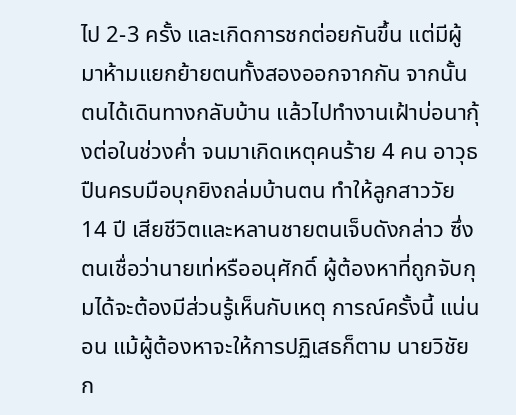ไป 2-3 ครั้ง และเกิดการชกต่อยกันขึ้น แต่มีผู้มาห้ามแยกย้ายตนทั้งสองออกจากกัน จากนั้นตนได้เดินทางกลับบ้าน แล้วไปทำงานเฝ้าบ่อนากุ้งต่อในช่วงค่ำ จนมาเกิดเหตุคนร้าย 4 คน อาวุธปืนครบมือบุกยิงถล่มบ้านตน ทำให้ลูกสาววัย 14 ปี เสียชีวิตและหลานชายตนเจ็บดังกล่าว ซึ่งตนเชื่อว่านายเท่หรืออนุศักดิ์ ผู้ต้องหาที่ถูกจับกุมได้จะต้องมีส่วนรู้เห็นกับเหตุ การณ์ครั้งนี้ แน่นอน แม้ผู้ต้องหาจะให้การปฏิเสธก็ตาม นายวิชัย ก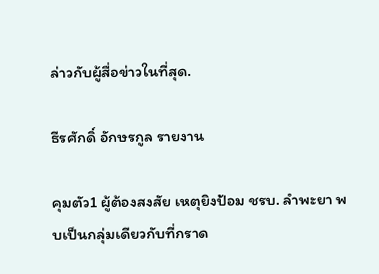ล่าวกับผู้สื่อข่าวในที่สุด.

ธีรศักดิ์ อักษรกูล รายงาน

คุมตัว1 ผู้ต้องสงสัย เหตุยิงป้อม ชรบ. ลำพะยา พบเป็นกลุ่มเดียวกับที่กราด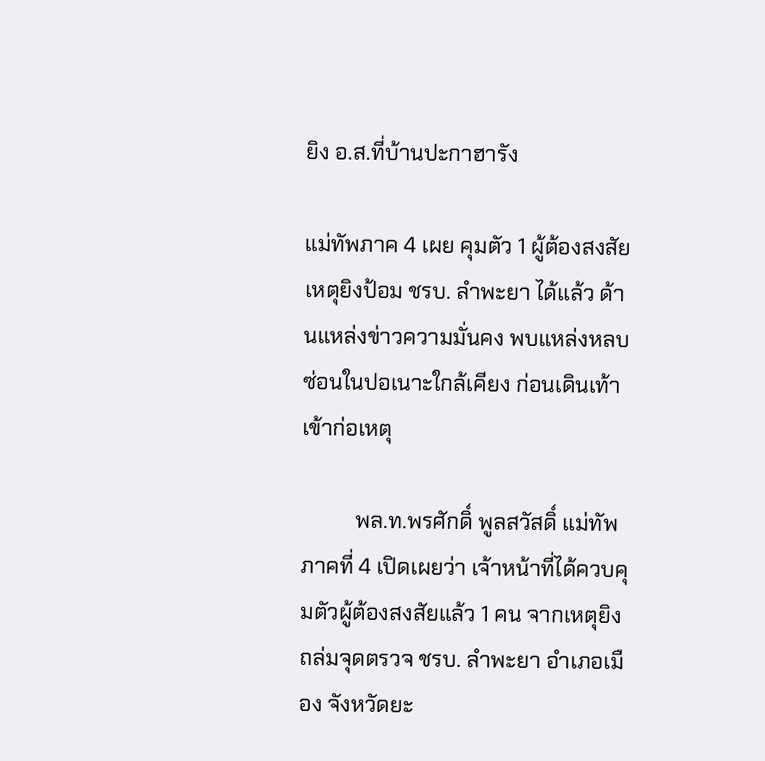ยิง อ.ส.ที่บ้านปะกาฮารัง

แม่ทัพภาค 4 เผย คุมตัว 1 ผู้ต้องสงสัย เหตุยิงป้อม ชรบ. ลำพะยา ได้แล้ว ด้านแหล่งข่าวความมั่นคง พบแหล่งหลบซ่อนในปอเนาะใกล้เคียง ก่อนเดินเท้าเข้าก่อเหตุ

          พล.ท.พรศักดิ์ พูลสวัสดิ์ แม่ทัพภาคที่ 4 เปิดเผยว่า เจ้าหน้าที่ได้ควบคุมตัวผู้ต้องสงสัยแล้ว 1 คน จากเหตุยิงถล่มจุดตรวจ ชรบ. ลำพะยา อำเภอเมือง จังหวัดยะ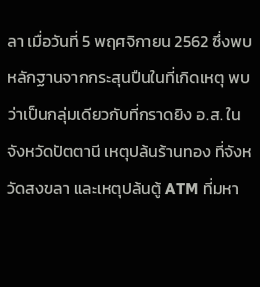ลา เมื่อวันที่ 5 พฤศจิกายน 2562 ซึ่งพบหลักฐานจากกระสุนปืนในที่เกิดเหตุ พบว่าเป็นกลุ่มเดียวกับที่กราดยิง อ.ส. ในจังหวัดปัตตานี เหตุปล้นร้านทอง ที่จังหวัดสงขลา และเหตุปล้นตู้ ATM ที่มหา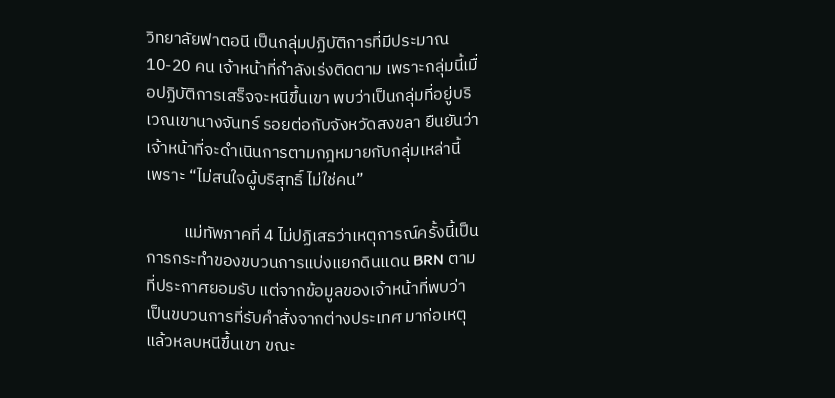วิทยาลัยฟาตอนี เป็นกลุ่มปฏิบัติการที่มีประมาณ 10-20 คน เจ้าหน้าที่กำลังเร่งติดตาม เพราะกลุ่มนี้เมื่อปฏิบัติการเสร็จจะหนีขึ้นเขา พบว่าเป็นกลุ่มที่อยู่บริเวณเขานางจันทร์ รอยต่อกับจังหวัดสงขลา ยืนยันว่า เจ้าหน้าที่จะดำเนินการตามกฎหมายกับกลุ่มเหล่านี้ เพราะ “ไม่สนใจผู้บริสุทธิ์ ไม่ใช่คน”

          แม่ทัพภาคที่ 4 ไม่ปฏิเสธว่าเหตุการณ์ครั้งนี้เป็นการกระทำของขบวนการแบ่งแยกดินแดน BRN ตามที่ประกาศยอมรับ แต่จากข้อมูลของเจ้าหน้าที่พบว่า เป็นขบวนการที่รับคำสั่งจากต่างประเทศ มาก่อเหตุ แล้วหลบหนีขึ้นเขา ขณะ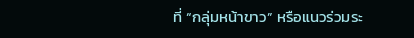ที่ “กลุ่มหน้าขาว” หรือแนวร่วมระ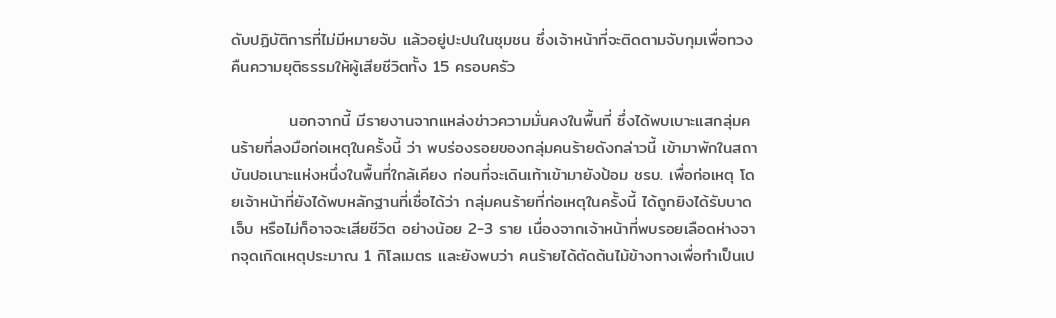ดับปฏิบัติการที่ไม่มีหมายจับ แล้วอยู่ปะปนในชุมชน ซึ่งเจ้าหน้าที่จะติดตามจับกุมเพื่อทวงคืนความยุติธรรมให้ผู้เสียชีวิตทั้ง 15 ครอบครัว

          นอกจากนี้ มีรายงานจากแหล่งข่าวความมั่นคงในพื้นที่ ซึ่งได้พบเบาะแสกลุ่มคนร้ายที่ลงมือก่อเหตุในครั้งนี้ ว่า พบร่องรอยของกลุ่มคนร้ายดังกล่าวนี้ เข้ามาพักในสถาบันปอเนาะแห่งหนึ่งในพื้นที่ใกล้เคียง ก่อนที่จะเดินเท้าเข้ามายังป้อม ชรบ. เพื่อก่อเหตุ โดยเจ้าหน้าที่ยังได้พบหลักฐานที่เชื่อได้ว่า กลุ่มคนร้ายที่ก่อเหตุในครั้งนี้ ได้ถูกยิงได้รับบาดเจ็บ หรือไม่ก็อาจจะเสียชีวิต อย่างน้อย 2-3 ราย เนื่องจากเจ้าหน้าที่พบรอยเลือดห่างจากจุดเกิดเหตุประมาณ 1 กิโลเมตร และยังพบว่า คนร้ายได้ตัดต้นไม้ข้างทางเพื่อทำเป็นเป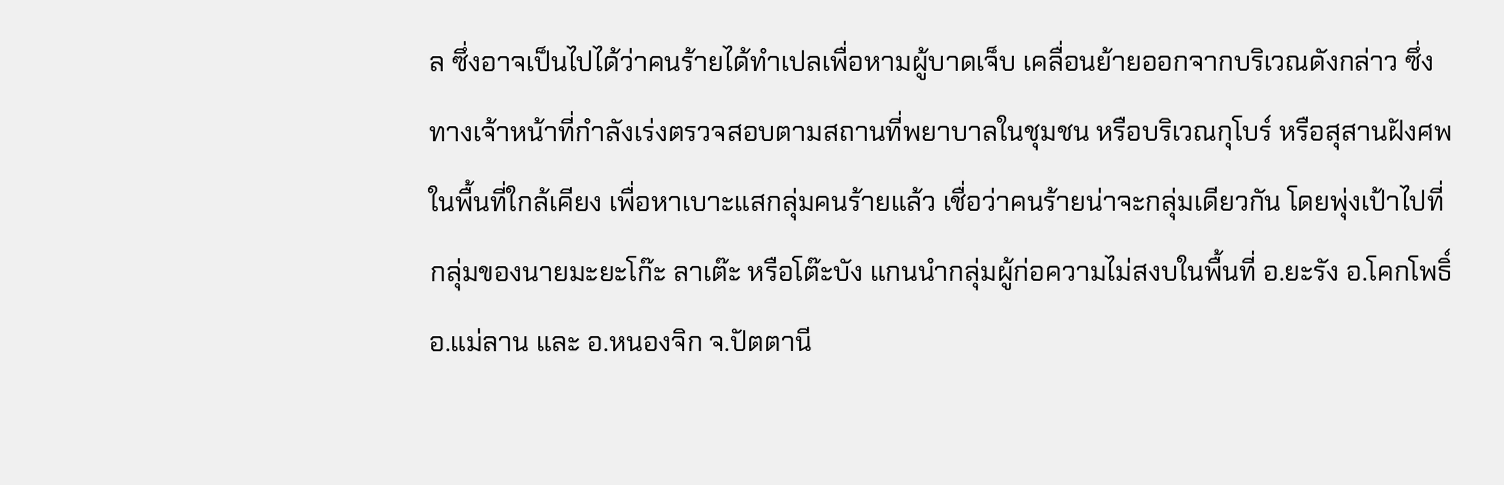ล ซึ่งอาจเป็นไปได้ว่าคนร้ายได้ทำเปลเพื่อหามผู้บาดเจ็บ เคลื่อนย้ายออกจากบริเวณดังกล่าว ซึ่งทางเจ้าหน้าที่กำลังเร่งตรวจสอบตามสถานที่พยาบาลในชุมชน หรือบริเวณกุโบร์ หรือสุสานฝังศพในพื้นที่ใกล้เคียง เพื่อหาเบาะแสกลุ่มคนร้ายแล้ว เชื่อว่าคนร้ายน่าจะกลุ่มเดียวกัน โดยพุ่งเป้าไปที่กลุ่มของนายมะยะโก๊ะ ลาเต๊ะ หรือโต๊ะบัง แกนนำกลุ่มผู้ก่อความไม่สงบในพื้นที่ อ.ยะรัง อ.โคกโพธิ์ อ.แม่ลาน และ อ.หนองจิก จ.ปัตตานี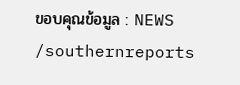ขอบคุณข้อมูล : NEWS /southernreports